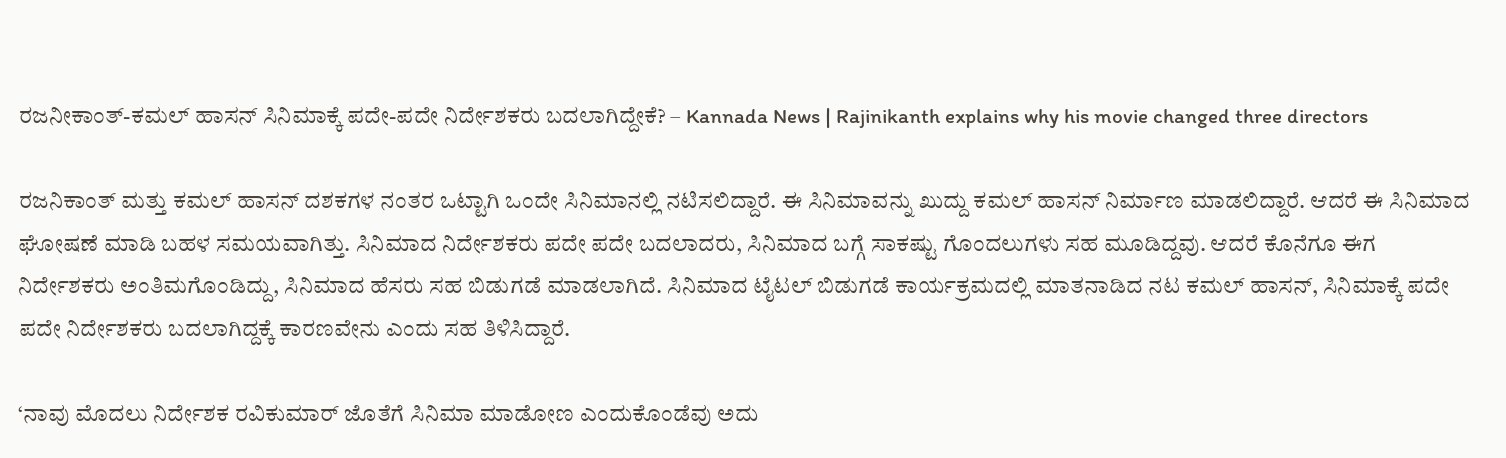ರಜನೀಕಾಂತ್-ಕಮಲ್ ಹಾಸನ್ ಸಿನಿಮಾಕ್ಕೆ ಪದೇ-ಪದೇ ನಿರ್ದೇಶಕರು ಬದಲಾಗಿದ್ದೇಕೆ? – Kannada News | Rajinikanth explains why his movie changed three directors

ರಜನಿಕಾಂತ್ ಮತ್ತು ಕಮಲ್ ಹಾಸನ್ ದಶಕಗಳ ನಂತರ ಒಟ್ಟಾಗಿ ಒಂದೇ ಸಿನಿಮಾನಲ್ಲಿ ನಟಿಸಲಿದ್ದಾರೆ. ಈ ಸಿನಿಮಾವನ್ನು ಖುದ್ದು ಕಮಲ್ ಹಾಸನ್ ನಿರ್ಮಾಣ ಮಾಡಲಿದ್ದಾರೆ. ಆದರೆ ಈ ಸಿನಿಮಾದ ಘೋಷಣೆ ಮಾಡಿ ಬಹಳ ಸಮಯವಾಗಿತ್ತು. ಸಿನಿಮಾದ ನಿರ್ದೇಶಕರು ಪದೇ ಪದೇ ಬದಲಾದರು, ಸಿನಿಮಾದ ಬಗ್ಗೆ ಸಾಕಷ್ಟು ಗೊಂದಲುಗಳು ಸಹ ಮೂಡಿದ್ದವು. ಆದರೆ ಕೊನೆಗೂ ಈಗ ನಿರ್ದೇಶಕರು ಅಂತಿಮಗೊಂಡಿದ್ದು, ಸಿನಿಮಾದ ಹೆಸರು ಸಹ ಬಿಡುಗಡೆ ಮಾಡಲಾಗಿದೆ. ಸಿನಿಮಾದ ಟೈಟಲ್ ಬಿಡುಗಡೆ ಕಾರ್ಯಕ್ರಮದಲ್ಲಿ ಮಾತನಾಡಿದ ನಟ ಕಮಲ್ ಹಾಸನ್, ಸಿನಿಮಾಕ್ಕೆ ಪದೇ ಪದೇ ನಿರ್ದೇಶಕರು ಬದಲಾಗಿದ್ದಕ್ಕೆ ಕಾರಣವೇನು ಎಂದು ಸಹ ತಿಳಿಸಿದ್ದಾರೆ.

‘ನಾವು ಮೊದಲು ನಿರ್ದೇಶಕ ರವಿಕುಮಾರ್ ಜೊತೆಗೆ ಸಿನಿಮಾ ಮಾಡೋಣ ಎಂದುಕೊಂಡೆವು ಅದು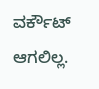ವರ್ಕೌಟ್ ಆಗಲಿಲ್ಲ.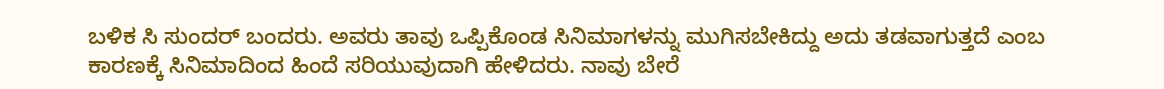ಬಳಿಕ ಸಿ ಸುಂದರ್ ಬಂದರು. ಅವರು ತಾವು ಒಪ್ಪಿಕೊಂಡ ಸಿನಿಮಾಗಳನ್ನು ಮುಗಿಸಬೇಕಿದ್ದು ಅದು ತಡವಾಗುತ್ತದೆ ಎಂಬ ಕಾರಣಕ್ಕೆ ಸಿನಿಮಾದಿಂದ ಹಿಂದೆ ಸರಿಯುವುದಾಗಿ ಹೇಳಿದರು. ನಾವು ಬೇರೆ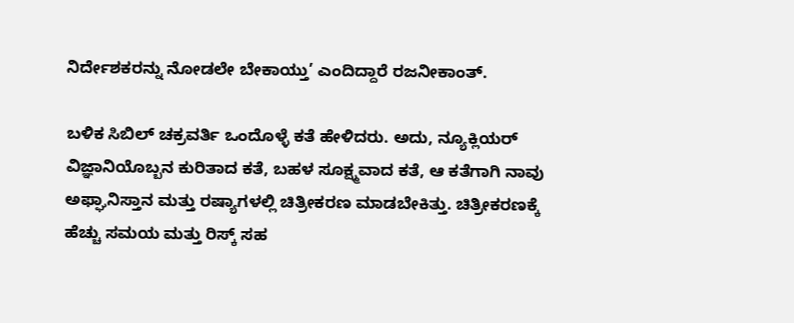ನಿರ್ದೇಶಕರನ್ನು ನೋಡಲೇ ಬೇಕಾಯ್ತು’ ಎಂದಿದ್ದಾರೆ ರಜನೀಕಾಂತ್.

ಬಳಿಕ ಸಿಬಿಲ್ ಚಕ್ರವರ್ತಿ ಒಂದೊಳ್ಳೆ ಕತೆ ಹೇಳಿದರು. ಅದು, ನ್ಯೂಕ್ಲಿಯರ್ ವಿಜ್ಞಾನಿಯೊಬ್ಬನ ಕುರಿತಾದ ಕತೆ, ಬಹಳ ಸೂಕ್ಷ್ಮವಾದ ಕತೆ, ಆ ಕತೆಗಾಗಿ ನಾವು ಅಫ್ಘಾನಿಸ್ತಾನ ಮತ್ತು ರಷ್ಯಾಗಳಲ್ಲಿ ಚಿತ್ರೀಕರಣ ಮಾಡಬೇಕಿತ್ತು. ಚಿತ್ರೀಕರಣಕ್ಕೆ ಹೆಚ್ಚು ಸಮಯ ಮತ್ತು ರಿಸ್ಕ್ ಸಹ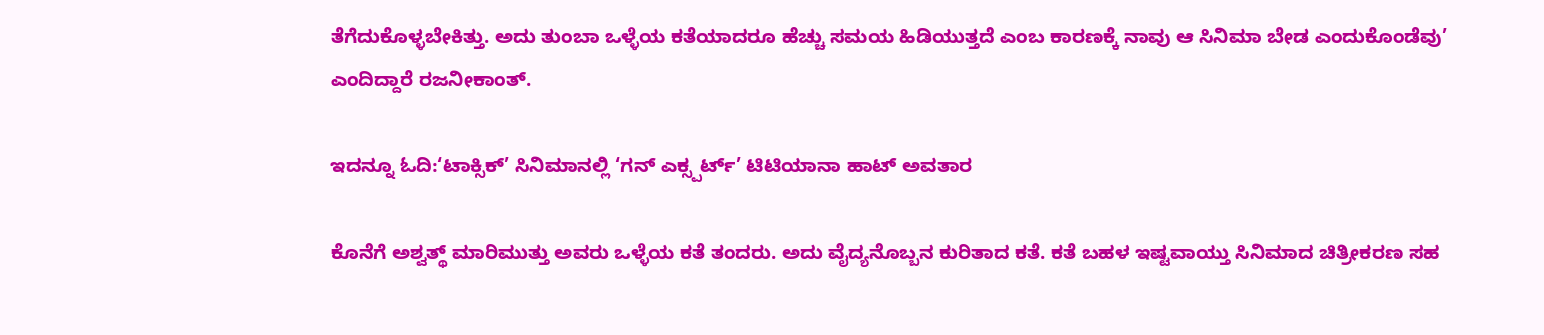ತೆಗೆದುಕೊಳ್ಳಬೇಕಿತ್ತು. ಅದು ತುಂಬಾ ಒಳ್ಳೆಯ ಕತೆಯಾದರೂ ಹೆಚ್ಚು ಸಮಯ ಹಿಡಿಯುತ್ತದೆ ಎಂಬ ಕಾರಣಕ್ಕೆ ನಾವು ಆ ಸಿನಿಮಾ ಬೇಡ ಎಂದುಕೊಂಡೆವು’ ಎಂದಿದ್ದಾರೆ ರಜನೀಕಾಂತ್.

ಇದನ್ನೂ ಓದಿ:‘ಟಾಕ್ಸಿಕ್’ ಸಿನಿಮಾನಲ್ಲಿ ‘ಗನ್ ಎಕ್ಸ್ಪರ್ಟ್’ ಟಿಟಿಯಾನಾ ಹಾಟ್ ಅವತಾರ

ಕೊನೆಗೆ ಅಶ್ವತ್ಥ್ ಮಾರಿಮುತ್ತು ಅವರು ಒಳ್ಳೆಯ ಕತೆ ತಂದರು. ಅದು ವೈದ್ಯನೊಬ್ಬನ ಕುರಿತಾದ ಕತೆ. ಕತೆ ಬಹಳ ಇಷ್ಟವಾಯ್ತು ಸಿನಿಮಾದ ಚಿತ್ರೀಕರಣ ಸಹ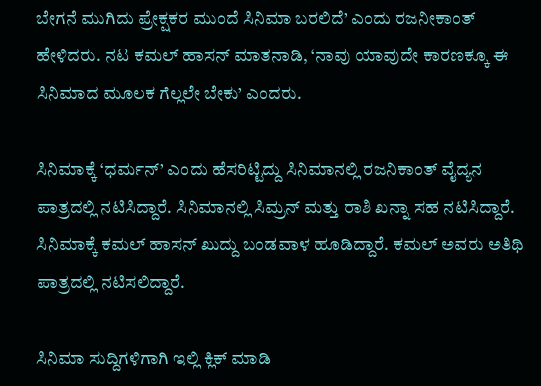ಬೇಗನೆ ಮುಗಿದು ಪ್ರೇಕ್ಷಕರ ಮುಂದೆ ಸಿನಿಮಾ ಬರಲಿದೆ’ ಎಂದು ರಜನೀಕಾಂತ್ ಹೇಳಿದರು. ನಟ ಕಮಲ್ ಹಾಸನ್ ಮಾತನಾಡಿ, ‘ನಾವು ಯಾವುದೇ ಕಾರಣಕ್ಕೂ ಈ ಸಿನಿಮಾದ ಮೂಲಕ ಗೆಲ್ಲಲೇ ಬೇಕು’ ಎಂದರು.

ಸಿನಿಮಾಕ್ಕೆ ‘ಧರ್ಮನ್’ ಎಂದು ಹೆಸರಿಟ್ಟಿದ್ದು ಸಿನಿಮಾನಲ್ಲಿ ರಜನಿಕಾಂತ್ ವೈದ್ಯನ ಪಾತ್ರದಲ್ಲಿ ನಟಿಸಿದ್ದಾರೆ. ಸಿನಿಮಾನಲ್ಲಿ ಸಿಮ್ರನ್ ಮತ್ತು ರಾಶಿ ಖನ್ನಾ ಸಹ ನಟಿಸಿದ್ದಾರೆ. ಸಿನಿಮಾಕ್ಕೆ ಕಮಲ್ ಹಾಸನ್ ಖುದ್ದು ಬಂಡವಾಳ ಹೂಡಿದ್ದಾರೆ. ಕಮಲ್ ಅವರು ಅತಿಥಿ ಪಾತ್ರದಲ್ಲಿ ನಟಿಸಲಿದ್ದಾರೆ.

ಸಿನಿಮಾ ಸುದ್ದಿಗಳಿಗಾಗಿ ಇಲ್ಲಿ ಕ್ಲಿಕ್ ಮಾಡಿ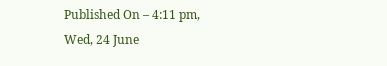Published On – 4:11 pm, Wed, 24 June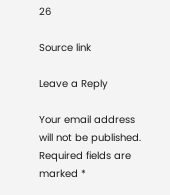26

Source link

Leave a Reply

Your email address will not be published. Required fields are marked *